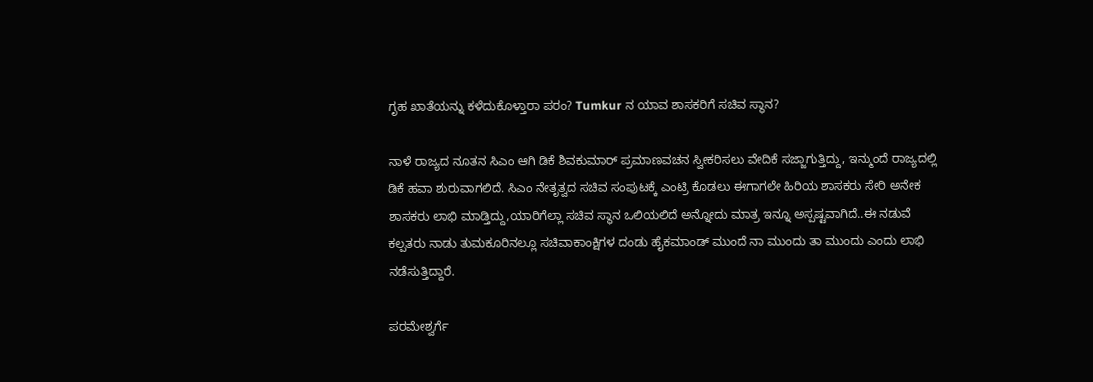ಗೃಹ ಖಾತೆಯನ್ನು ಕಳೆದುಕೊಳ್ತಾರಾ ಪರಂ? Tumkur ನ ಯಾವ ಶಾಸಕರಿಗೆ ಸಚಿವ ಸ್ಥಾನ?

ನಾಳೆ ರಾಜ್ಯದ ನೂತನ ಸಿಎಂ ಆಗಿ ಡಿಕೆ ಶಿವಕುಮಾರ್ ಪ್ರಮಾಣವಚನ ಸ್ವೀಕರಿಸಲು ವೇದಿಕೆ ಸಜ್ಜಾಗುತ್ತಿದ್ದು, ಇನ್ಮುಂದೆ ರಾಜ್ಯದಲ್ಲಿ ಡಿಕೆ ಹವಾ ಶುರುವಾಗಲಿದೆ. ಸಿಎಂ ನೇತೃತ್ವದ ಸಚಿವ ಸಂಪುಟಕ್ಕೆ ಎಂಟ್ರಿ ಕೊಡಲು ಈಗಾಗಲೇ ಹಿರಿಯ ಶಾಸಕರು ಸೇರಿ ಅನೇಕ ಶಾಸಕರು ಲಾಭಿ ಮಾಡ್ತಿದ್ದು,ಯಾರಿಗೆಲ್ಲಾ ಸಚಿವ ಸ್ಥಾನ ಒಲಿಯಲಿದೆ ಅನ್ನೋದು ಮಾತ್ರ ಇನ್ನೂ ಅಸ್ಪಷ್ಟವಾಗಿದೆ..ಈ ನಡುವೆ ಕಲ್ಪತರು ನಾಡು ತುಮಕೂರಿನಲ್ಲೂ ಸಚಿವಾಕಾಂಕ್ಷಿಗಳ ದಂಡು ಹೈಕಮಾಂಡ್ ಮುಂದೆ ನಾ ಮುಂದು ತಾ ಮುಂದು ಎಂದು ಲಾಭಿ ನಡೆಸುತ್ತಿದ್ದಾರೆ.

ಪರಮೇಶ್ವರ್ಗೆ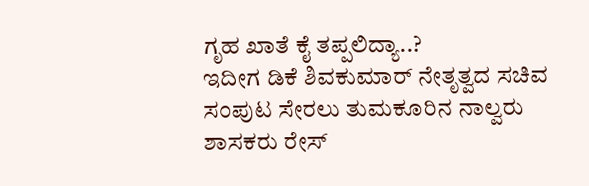ಗೃಹ ಖಾತೆ ಕೈ ತಪ್ಪಲಿದ್ಯಾ..?
ಇದೀಗ ಡಿಕೆ ಶಿವಕುಮಾರ್ ನೇತೃತ್ವದ ಸಚಿವ ಸಂಪುಟ ಸೇರಲು ತುಮಕೂರಿನ ನಾಲ್ವರು ಶಾಸಕರು ರೇಸ್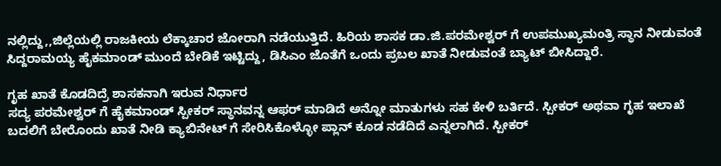ನಲ್ಲಿದ್ದು,,ಜಿಲ್ಲೆಯಲ್ಲಿ ರಾಜಕೀಯ ಲೆಕ್ಕಾಚಾರ ಜೋರಾಗಿ ನಡೆಯುತ್ತಿದೆ. ಹಿರಿಯ ಶಾಸಕ ಡಾ.ಜಿ.ಪರಮೇಶ್ವರ್ ಗೆ ಉಪಮುಖ್ಯಮಂತ್ರಿ ಸ್ಥಾನ ನೀಡುವಂತೆ ಸಿದ್ದರಾಮಯ್ಯ ಹೈಕಮಾಂಡ್ ಮುಂದೆ ಬೇಡಿಕೆ ಇಟ್ಟಿದ್ದು, ಡಿಸಿಎಂ ಜೊತೆಗೆ ಒಂದು ಪ್ರಬಲ ಖಾತೆ ನೀಡುವಂತೆ ಬ್ಯಾಟ್ ಬೀಸಿದ್ದಾರೆ.

ಗೃಹ ಖಾತೆ ಕೊಡದಿದ್ರೆ ಶಾಸಕನಾಗಿ ಇರುವ ನಿರ್ಧಾರ
ಸದ್ಯ ಪರಮೇಶ್ವರ್ ಗೆ ಹೈಕಮಾಂಡ್ ಸ್ಪೀಕರ್ ಸ್ಥಾನವನ್ನ ಆಫರ್ ಮಾಡಿದೆ ಅನ್ನೋ ಮಾತುಗಳು ಸಹ ಕೇಳಿ ಬರ್ತಿದೆ. ಸ್ಪೀಕರ್ ಅಥವಾ ಗೃಹ ಇಲಾಖೆ ಬದಲಿಗೆ ಬೇರೊಂದು ಖಾತೆ ನೀಡಿ ಕ್ಯಾಬಿನೇಟ್ ಗೆ ಸೇರಿಸಿಕೊಳ್ಳೋ ಪ್ಲಾನ್ ಕೂಡ ನಡೆದಿದೆ ಎನ್ನಲಾಗಿದೆ. ಸ್ಪೀಕರ್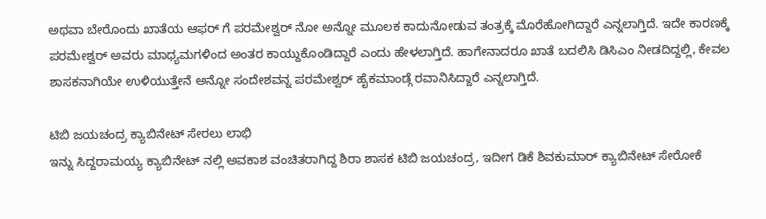ಅಥವಾ ಬೇರೊಂದು ಖಾತೆಯ ಆಫರ್ ಗೆ ಪರಮೇಶ್ವರ್ ನೋ ಅನ್ನೋ ಮೂಲಕ ಕಾದುನೋಡುವ ತಂತ್ರಕ್ಕೆ ಮೊರೆಹೋಗಿದ್ದಾರೆ ಎನ್ನಲಾಗ್ತಿದೆ. ಇದೇ ಕಾರಣಕ್ಕೆ ಪರಮೇಶ್ವರ್ ಅವರು ಮಾಧ್ಯಮಗಳಿಂದ ಅಂತರ ಕಾಯ್ದುಕೊಂಡಿದ್ದಾರೆ ಎಂದು ಹೇಳಲಾಗ್ತಿದೆ. ಹಾಗೇನಾದರೂ ಖಾತೆ ಬದಲಿಸಿ ಡಿಸಿಎಂ ನೀಡದಿದ್ದಲ್ಲಿ, ಕೇವಲ ಶಾಸಕನಾಗಿಯೇ ಉಳಿಯುತ್ತೇನೆ ಅನ್ನೋ ಸಂದೇಶವನ್ನ ಪರಮೇಶ್ವರ್ ಹೈಕಮಾಂಡ್ಗೆ ರವಾನಿಸಿದ್ದಾರೆ ಎನ್ನಲಾಗ್ತಿದೆ.

ಟಿಬಿ ಜಯಚಂದ್ರ ಕ್ಯಾಬಿನೇಟ್ ಸೇರಲು ಲಾಭಿ
ಇನ್ನು ಸಿದ್ದರಾಮಯ್ಯ ಕ್ಯಾಬಿನೇಟ್ ನಲ್ಲಿ ಅವಕಾಶ ವಂಚಿತರಾಗಿದ್ದ ಶಿರಾ ಶಾಸಕ ಟಿಬಿ ಜಯಚಂದ್ರ, ಇದೀಗ ಡಿಕೆ ಶಿವಕುಮಾರ್ ಕ್ಯಾಬಿನೇಟ್ ಸೇರೋಕೆ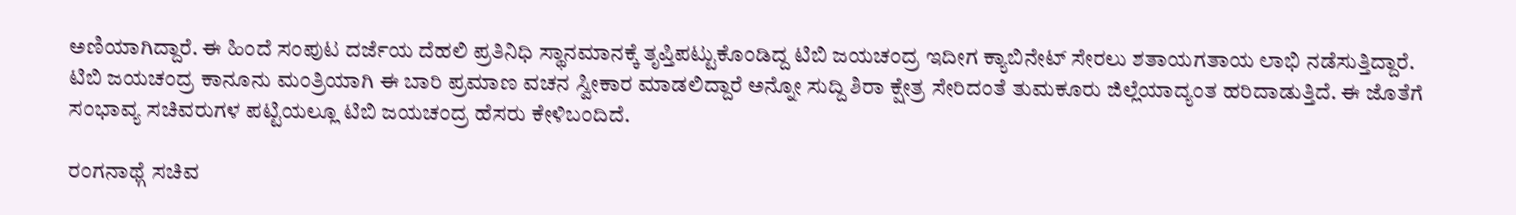ಅಣಿಯಾಗಿದ್ದಾರೆ. ಈ ಹಿಂದೆ ಸಂಪುಟ ದರ್ಜೆಯ ದೆಹಲಿ ಪ್ರತಿನಿಧಿ ಸ್ಥಾನಮಾನಕ್ಕೆ ತೃಪ್ತಿಪಟ್ಟುಕೊಂಡಿದ್ದ ಟಿಬಿ ಜಯಚಂದ್ರ ಇದೀಗ ಕ್ಯಾಬಿನೇಟ್ ಸೇರಲು ಶತಾಯಗತಾಯ ಲಾಭಿ ನಡೆಸುತ್ತಿದ್ದಾರೆ. ಟಿಬಿ ಜಯಚಂದ್ರ ಕಾನೂನು ಮಂತ್ರಿಯಾಗಿ ಈ ಬಾರಿ ಪ್ರಮಾಣ ವಚನ ಸ್ವೀಕಾರ ಮಾಡಲಿದ್ದಾರೆ ಅನ್ನೋ ಸುದ್ದಿ ಶಿರಾ ಕ್ಷೇತ್ರ ಸೇರಿದಂತೆ ತುಮಕೂರು ಜಿಲ್ಲೆಯಾದ್ಯಂತ ಹರಿದಾಡುತ್ತಿದೆ. ಈ ಜೊತೆಗೆ ಸಂಭಾವ್ಯ ಸಚಿವರುಗಳ ಪಟ್ಟಿಯಲ್ಲೂ ಟಿಬಿ ಜಯಚಂದ್ರ ಹೆಸರು ಕೇಳಿಬಂದಿದೆ.

ರಂಗನಾಥ್ಗೆ ಸಚಿವ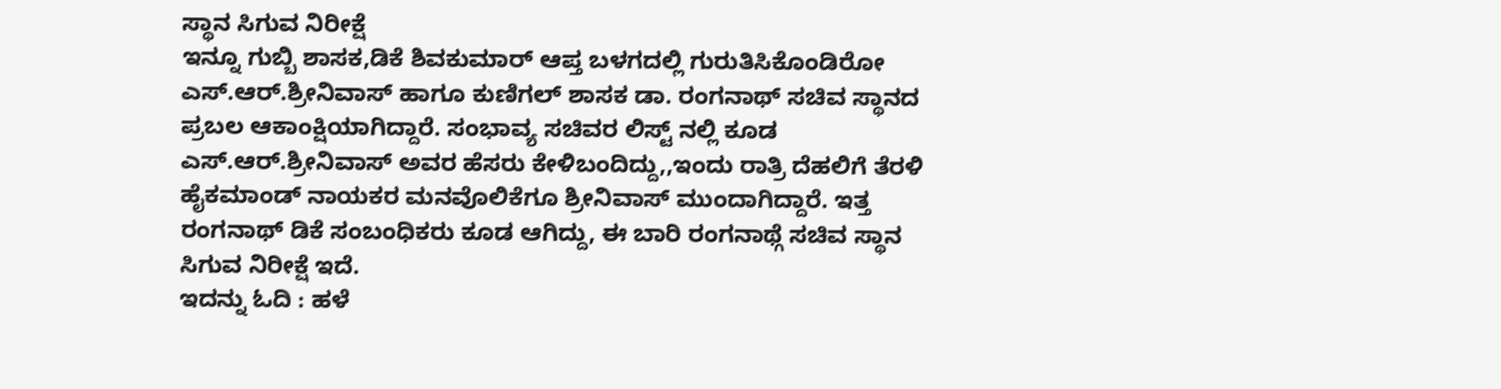ಸ್ಥಾನ ಸಿಗುವ ನಿರೀಕ್ಷೆ
ಇನ್ನೂ ಗುಬ್ಬಿ ಶಾಸಕ,ಡಿಕೆ ಶಿವಕುಮಾರ್ ಆಪ್ತ ಬಳಗದಲ್ಲಿ ಗುರುತಿಸಿಕೊಂಡಿರೋ ಎಸ್.ಆರ್.ಶ್ರೀನಿವಾಸ್ ಹಾಗೂ ಕುಣಿಗಲ್ ಶಾಸಕ ಡಾ. ರಂಗನಾಥ್ ಸಚಿವ ಸ್ಥಾನದ ಪ್ರಬಲ ಆಕಾಂಕ್ಷಿಯಾಗಿದ್ದಾರೆ. ಸಂಭಾವ್ಯ ಸಚಿವರ ಲಿಸ್ಟ್ ನಲ್ಲಿ ಕೂಡ ಎಸ್.ಆರ್.ಶ್ರೀನಿವಾಸ್ ಅವರ ಹೆಸರು ಕೇಳಿಬಂದಿದ್ದು,,ಇಂದು ರಾತ್ರಿ ದೆಹಲಿಗೆ ತೆರಳಿ ಹೈಕಮಾಂಡ್ ನಾಯಕರ ಮನವೊಲಿಕೆಗೂ ಶ್ರೀನಿವಾಸ್ ಮುಂದಾಗಿದ್ದಾರೆ. ಇತ್ತ ರಂಗನಾಥ್ ಡಿಕೆ ಸಂಬಂಧಿಕರು ಕೂಡ ಆಗಿದ್ದು, ಈ ಬಾರಿ ರಂಗನಾಥ್ಗೆ ಸಚಿವ ಸ್ಥಾನ ಸಿಗುವ ನಿರೀಕ್ಷೆ ಇದೆ.
ಇದನ್ನು ಓದಿ : ಹಳೆ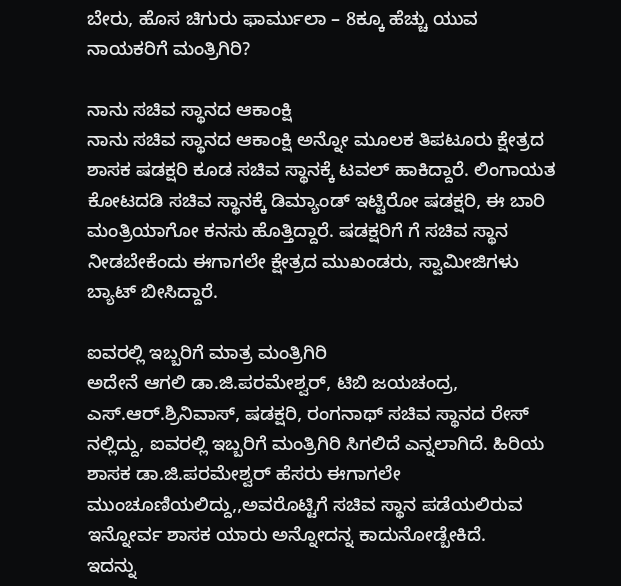ಬೇರು, ಹೊಸ ಚಿಗುರು ಫಾರ್ಮುಲಾ – 8ಕ್ಕೂ ಹೆಚ್ಚು ಯುವ ನಾಯಕರಿಗೆ ಮಂತ್ರಿಗಿರಿ?

ನಾನು ಸಚಿವ ಸ್ಥಾನದ ಆಕಾಂಕ್ಷಿ
ನಾನು ಸಚಿವ ಸ್ಥಾನದ ಆಕಾಂಕ್ಷಿ ಅನ್ನೋ ಮೂಲಕ ತಿಪಟೂರು ಕ್ಷೇತ್ರದ ಶಾಸಕ ಷಡಕ್ಷರಿ ಕೂಡ ಸಚಿವ ಸ್ಥಾನಕ್ಕೆ ಟವಲ್ ಹಾಕಿದ್ದಾರೆ. ಲಿಂಗಾಯತ ಕೋಟದಡಿ ಸಚಿವ ಸ್ಥಾನಕ್ಕೆ ಡಿಮ್ಯಾಂಡ್ ಇಟ್ಟಿರೋ ಷಡಕ್ಷರಿ, ಈ ಬಾರಿ ಮಂತ್ರಿಯಾಗೋ ಕನಸು ಹೊತ್ತಿದ್ದಾರೆ. ಷಡಕ್ಷರಿಗೆ ಗೆ ಸಚಿವ ಸ್ಥಾನ ನೀಡಬೇಕೆಂದು ಈಗಾಗಲೇ ಕ್ಷೇತ್ರದ ಮುಖಂಡರು, ಸ್ವಾಮೀಜಿಗಳು ಬ್ಯಾಟ್ ಬೀಸಿದ್ದಾರೆ.

ಐವರಲ್ಲಿ ಇಬ್ಬರಿಗೆ ಮಾತ್ರ ಮಂತ್ರಿಗಿರಿ
ಅದೇನೆ ಆಗಲಿ ಡಾ.ಜಿ.ಪರಮೇಶ್ವರ್, ಟಿಬಿ ಜಯಚಂದ್ರ, ಎಸ್.ಆರ್.ಶ್ರಿನಿವಾಸ್, ಷಡಕ್ಷರಿ, ರಂಗನಾಥ್ ಸಚಿವ ಸ್ಥಾನದ ರೇಸ್ ನಲ್ಲಿದ್ದು, ಐವರಲ್ಲಿ ಇಬ್ಬರಿಗೆ ಮಂತ್ರಿಗಿರಿ ಸಿಗಲಿದೆ ಎನ್ನಲಾಗಿದೆ. ಹಿರಿಯ ಶಾಸಕ ಡಾ.ಜಿ.ಪರಮೇಶ್ವರ್ ಹೆಸರು ಈಗಾಗಲೇ ಮುಂಚೂಣಿಯಲಿದ್ದು,,ಅವರೊಟ್ಟಿಗೆ ಸಚಿವ ಸ್ಥಾನ ಪಡೆಯಲಿರುವ ಇನ್ನೋರ್ವ ಶಾಸಕ ಯಾರು ಅನ್ನೋದನ್ನ ಕಾದುನೋಡ್ಬೇಕಿದೆ.
ಇದನ್ನು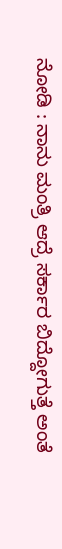ನೋಡಿ : ನಾನು ಮಂತ್ರಿ ಆದ್ರೆ ಸರ್ಕಾರ ಬಿದ್ದೋಗುತ್ತೆ ಅಂತೆ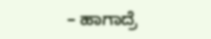– ಹಾಗಾದ್ರೆ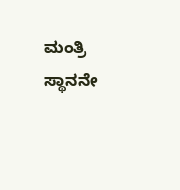ಮಂತ್ರಿ ಸ್ಥಾನನೇ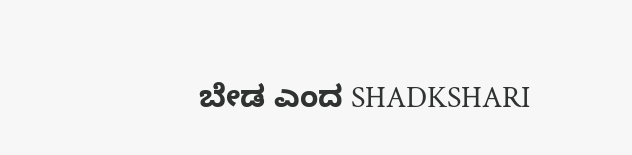ಬೇಡ ಎಂದ SHADKSHARI